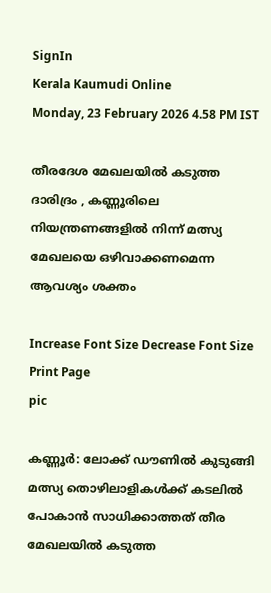SignIn
Kerala Kaumudi Online
Monday, 23 February 2026 4.58 PM IST

തീരദേശ മേഖലയിൽ കടുത്ത ദാരിദ്രം , കണ്ണൂരിലെ നിയന്ത്രണങ്ങളിൽ നിന്ന് മത്സ്യ മേഖലയെ ഒഴിവാക്കണമെന്ന ആവശ്യം ശക്തം

Increase Font Size Decrease Font Size Print Page
pic

കണ്ണൂർ: ലോക്ക് ഡൗണിൽ കുടുങ്ങി മത്സ്യ തൊഴിലാളികൾക്ക് കടലിൽ പോകാൻ സാധിക്കാത്തത് തീര മേഖലയിൽ കടുത്ത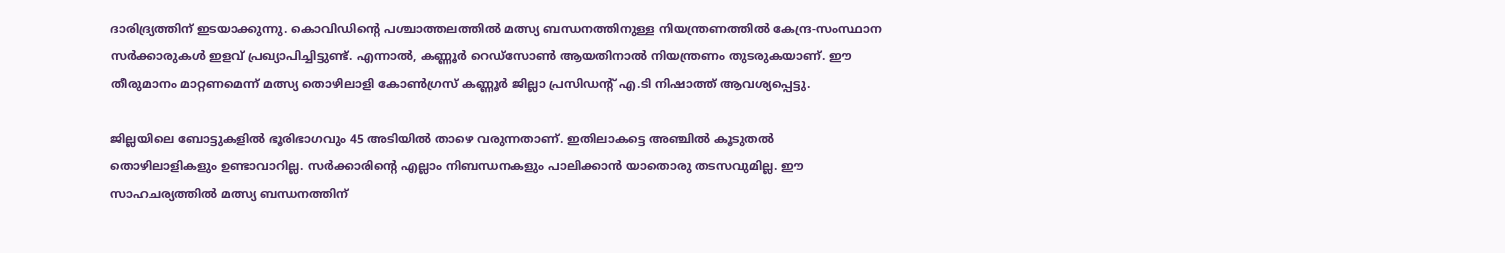ദാരിദ്ര്യത്തിന് ഇടയാക്കുന്നു. കൊവിഡിന്റെ പശ്ചാത്തലത്തിൽ മത്സ്യ ബന്ധനത്തിനുള്ള നിയന്ത്രണത്തിൽ കേന്ദ്ര-സംസ്ഥാന സർക്കാരുകൾ ഇളവ് പ്രഖ്യാപിച്ചിട്ടുണ്ട്. എന്നാൽ, കണ്ണൂർ റെഡ്‌സോൺ ആയതിനാൽ നിയന്ത്രണം തുടരുകയാണ്. ഈ തീരുമാനം മാറ്റണമെന്ന് മത്സ്യ തൊഴിലാളി കോൺഗ്രസ് കണ്ണൂർ ജില്ലാ പ്രസിഡന്റ് എ.ടി നിഷാത്ത് ആവശ്യപ്പെട്ടു.

ജില്ലയിലെ ബോട്ടുകളിൽ ഭൂരിഭാഗവും 45 അടിയിൽ താഴെ വരുന്നതാണ്. ഇതിലാകട്ടെ അഞ്ചിൽ കൂടുതൽ തൊഴിലാളികളും ഉണ്ടാവാറില്ല. സർക്കാരിന്റെ എല്ലാം നിബന്ധനകളും പാലിക്കാൻ യാതൊരു തടസവുമില്ല. ഈ സാഹചര്യത്തിൽ മത്സ്യ ബന്ധനത്തിന്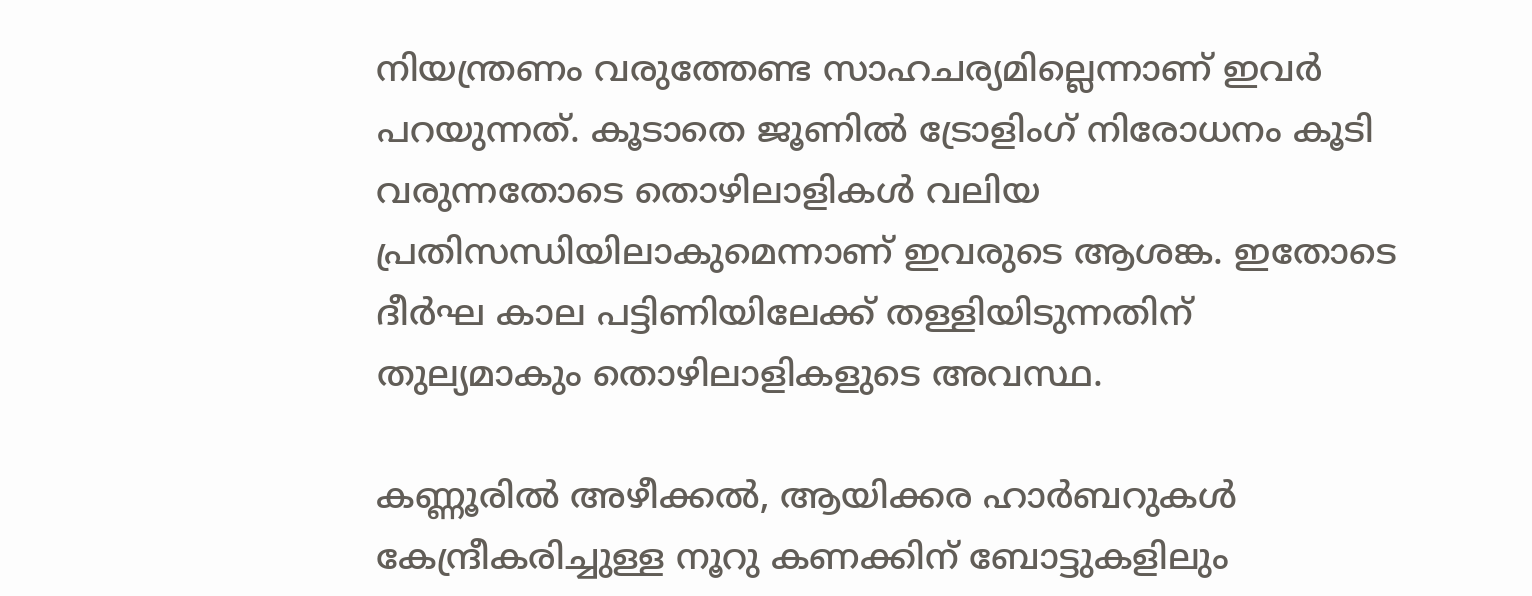നിയന്ത്രണം വരുത്തേണ്ട സാഹചര്യമില്ലെന്നാണ് ഇവർ പറയുന്നത്. കൂടാതെ ജൂണിൽ ട്രോളിംഗ് നിരോധനം കൂടി വരുന്നതോടെ തൊഴിലാളികൾ വലിയ പ്രതിസന്ധിയിലാകുമെന്നാണ് ഇവരുടെ ആശങ്ക. ഇതോടെ ദീർഘ കാല പട്ടിണിയിലേക്ക് തള്ളിയിടുന്നതിന് തുല്യമാകും തൊഴിലാളികളുടെ അവസ്ഥ.

കണ്ണൂരിൽ അഴീക്കൽ, ആയിക്കര ഹാർബറുകൾ കേന്ദ്രീകരിച്ചുള്ള നൂറു കണക്കിന് ബോട്ടുകളിലും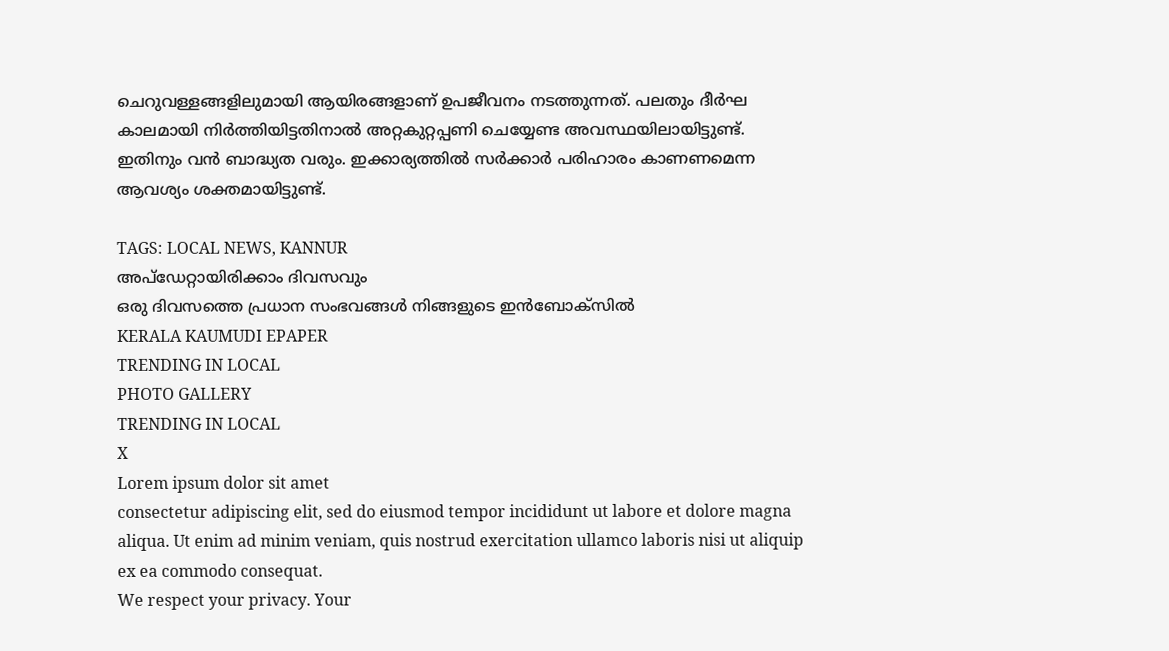ചെറുവള്ളങ്ങളിലുമായി ആയിരങ്ങളാണ് ഉപജീവനം നടത്തുന്നത്. പലതും ദീർഘ കാലമായി നിർത്തിയിട്ടതിനാൽ അറ്റകുറ്റപ്പണി ചെയ്യേണ്ട അവസ്ഥയിലായിട്ടുണ്ട്. ഇതിനും വൻ ബാദ്ധ്യത വരും. ഇക്കാര്യത്തിൽ സർക്കാർ പരിഹാരം കാണണമെന്ന ആവശ്യം ശക്തമായിട്ടുണ്ട്.

TAGS: LOCAL NEWS, KANNUR
അപ്ഡേറ്റായിരിക്കാം ദിവസവും
ഒരു ദിവസത്തെ പ്രധാന സംഭവങ്ങൾ നിങ്ങളുടെ ഇൻബോക്സിൽ
KERALA KAUMUDI EPAPER
TRENDING IN LOCAL
PHOTO GALLERY
TRENDING IN LOCAL
X
Lorem ipsum dolor sit amet
consectetur adipiscing elit, sed do eiusmod tempor incididunt ut labore et dolore magna aliqua. Ut enim ad minim veniam, quis nostrud exercitation ullamco laboris nisi ut aliquip ex ea commodo consequat.
We respect your privacy. Your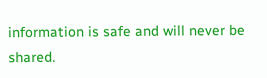information is safe and will never be shared.